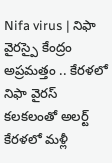Nifa virus | నిఫా వైరస్పై కేంద్రం అప్రమత్తం .. కేరళలో నిఫా వైరస్ కలకలంతో అలర్ట్
కేరళలో మళ్లీ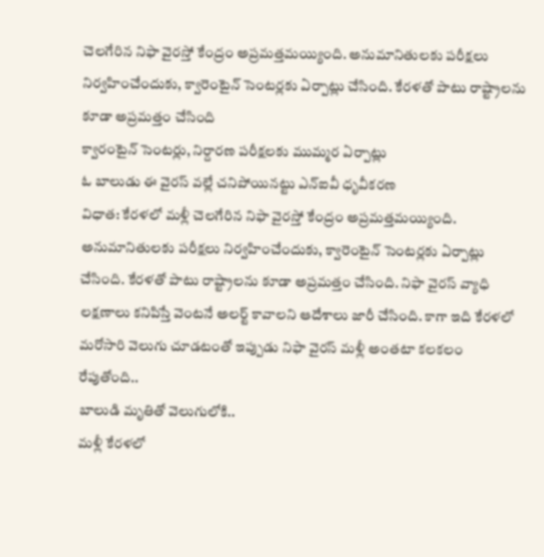చెలగేరిన నిఫా వైరస్తో కేంద్రం అప్రమత్తమయ్యింది. అనుమానితులకు పరీక్షలు నిర్వహించేందుకు, క్వారెంటైన్ సెంటర్లకు ఏర్పాట్లు చేసింది. కేరళతో పాటు రాష్ట్రాలను కూడా అప్రమత్తం చేసింది
క్వారంటైన్ సెంటర్లు, నిర్దారణ పరీక్షలకు ముమ్మర ఏర్పాట్లు
ఓ బాలుడు ఈ వైరస్ వల్లే చనిపోయినట్టు ఎన్ఐవీ ధృవీకరణ
విధాత: కేరళలో మళ్లీ చెలగేరిన నిఫా వైరస్తో కేంద్రం అప్రమత్తమయ్యింది. అనుమానితులకు పరీక్షలు నిర్వహించేందుకు, క్వారెంటైన్ సెంటర్లకు ఏర్పాట్లు చేసింది. కేరళతో పాటు రాష్ట్రాలను కూడా అప్రమత్తం చేసింది. నిఫా వైరస్ వ్యాధి లక్షణాలు కనిపిస్తే వెంటనే అలర్ట్ కావాలని ఆదేశాలు జారీ చేసింది. కాగా ఇది కేరళలో మరోసారి వెలుగు చూడటంతో ఇప్పుడు నిఫా వైరస్ మళ్లీ అంతటా కలకలం రేపుతోంది..
బాలుడి మృతితో వెలుగులోకి..
మళ్లీ కేరళలో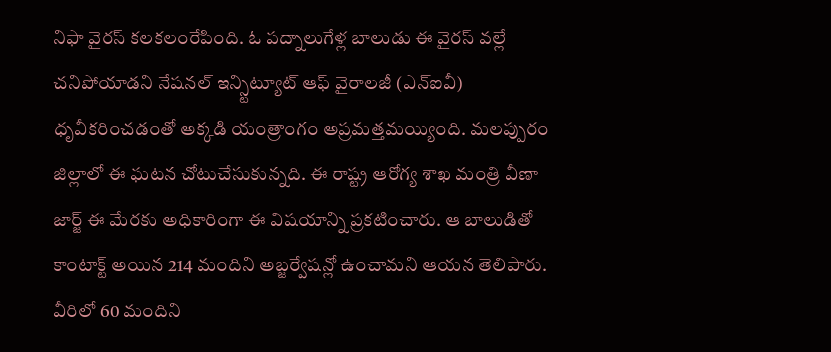నిఫా వైరస్ కలకలంరేపింది. ఓ పద్నాలుగేళ్ల బాలుడు ఈ వైరస్ వల్లే చనిపోయాడని నేషనల్ ఇన్స్టిట్యూట్ ఆఫ్ వైరాలజీ (ఎన్ఐవీ) ధృవీకరించడంతో అక్కడి యంత్రాంగం అప్రమత్తమయ్యింది. మలప్పురం జిల్లాలో ఈ ఘటన చోటుచేసుకున్నది. ఈ రాష్ట్ర ఆరోగ్య శాఖ మంత్రి వీణా జార్జ్ ఈ మేరకు అధికారింగా ఈ విషయాన్ని ప్రకటించారు. ఆ బాలుడితో కాంటాక్ట్ అయిన 214 మందిని అబ్జర్వేషన్లో ఉంచామని ఆయన తెలిపారు. వీరిలో 60 మందిని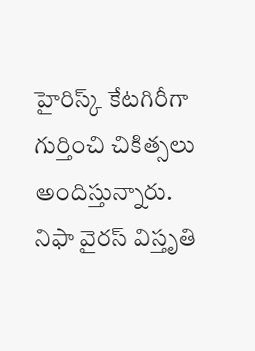హైరిస్క్ కేటగిరీగా గుర్తించి చికిత్సలు అందిస్తున్నారు. నిఫా వైరస్ విస్తృతి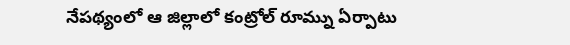నేపథ్యంలో ఆ జిల్లాలో కంట్రోల్ రూమ్ను ఏర్పాటు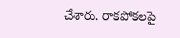చేశారు. రాకపోకలపై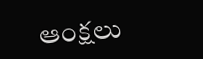ఆంక్షలు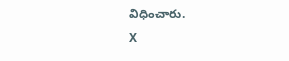విధించారు.
X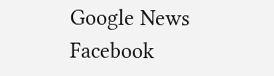Google News
Facebook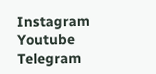Instagram
Youtube
Telegram